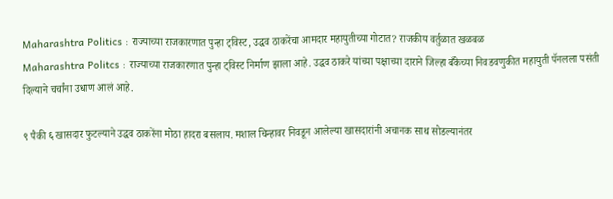Maharashtra Politics : राज्याच्या राजकारणात पुन्हा ट्विस्ट, उद्धव ठाकरेंचा आमदार महायुतीच्या गोटात? राजकीय वर्तुळात खळबळ
Maharashtra Politcs : राज्याच्या राजकारणात पुन्हा ट्विस्ट निर्माण झाला आहे. उद्धव ठाकरे यांच्या पक्षाच्या दाराने जिल्हा बँकेच्या निवडवणुकीत महायुती पॅनलला पसंती दिल्याने चर्चांना उधाण आलं आहे.

९ पैकी ६ खासदार फुटल्याने उद्धव ठाकरेंना मोठा हादरा बसलाय. मशाल चिन्हावर निवडून आलेल्या खासदारांनी अचानक साथ सोडल्यानंतर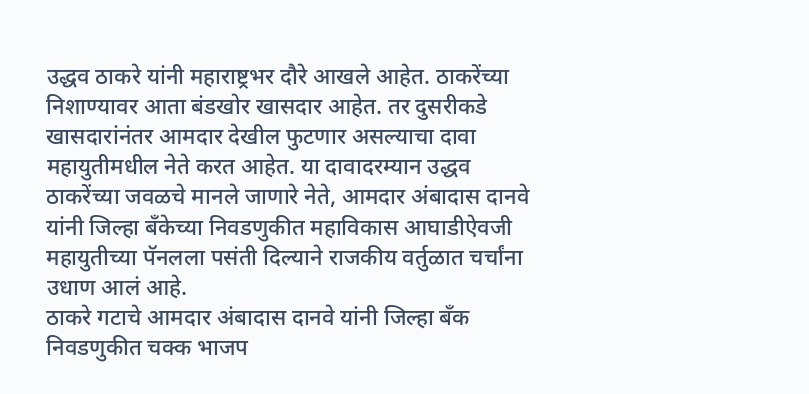उद्धव ठाकरे यांनी महाराष्ट्रभर दौरे आखले आहेत. ठाकरेंच्या निशाण्यावर आता बंडखोर खासदार आहेत. तर दुसरीकडे खासदारांनंतर आमदार देखील फुटणार असल्याचा दावा महायुतीमधील नेते करत आहेत. या दावादरम्यान उद्धव ठाकरेंच्या जवळचे मानले जाणारे नेते, आमदार अंबादास दानवे यांनी जिल्हा बँकेच्या निवडणुकीत महाविकास आघाडीऐवजी महायुतीच्या पॅनलला पसंती दिल्याने राजकीय वर्तुळात चर्चांना उधाण आलं आहे.
ठाकरे गटाचे आमदार अंबादास दानवे यांनी जिल्हा बँक निवडणुकीत चक्क भाजप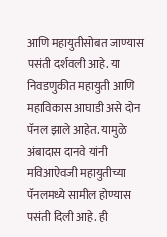आणि महायुतीसोबत जाण्यास पसंती दर्शवली आहे. या निवडणुकीत महायुती आणि महाविकास आघाडी असे दोन पॅनल झाले आहेत. यामुळे अंबादास दानवे यांनी मविआऐवजी महायुतीच्या पॅनलमध्ये सामील होण्यास पसंती दिली आहे. ही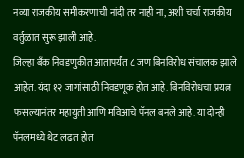नव्या राजकीय समीकरणाची नांदी तर नाही ना, अशी चर्चा राजकीय वर्तुळात सुरू झाली आहे.
जिल्हा बँक निवडणुकीत आतापर्यंत ८ जण बिनविरोध संचालक झाले आहेत. यंदा १२ जागांसाठी निवडणूक होत आहे. बिनविरोधचा प्रयत्न फसल्यानंतर महायुती आणि मविआचे पॅनल बनले आहे. या दोन्ही पॅनलमध्ये थेट लढत होत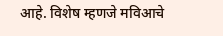आहे. विशेष म्हणजे मविआचे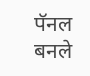पॅनल बनले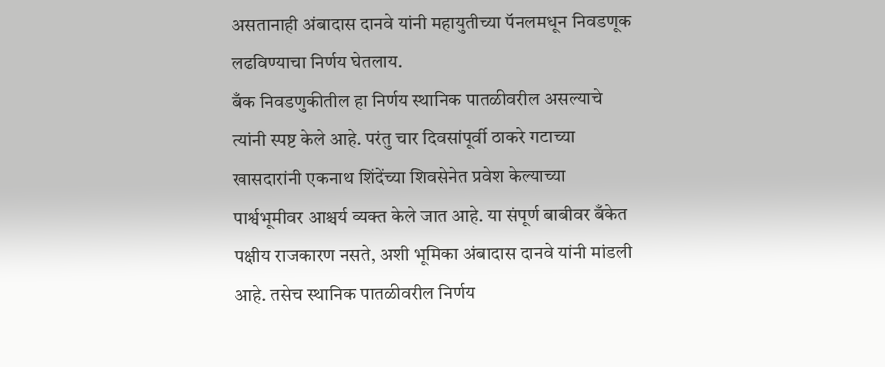असतानाही अंबादास दानवे यांनी महायुतीच्या पॅनलमधून निवडणूक लढविण्याचा निर्णय घेतलाय.
बँक निवडणुकीतील हा निर्णय स्थानिक पातळीवरील असल्याचे त्यांनी स्पष्ट केले आहे. परंतु चार दिवसांपूर्वी ठाकरे गटाच्या खासदारांनी एकनाथ शिंदेंच्या शिवसेनेत प्रवेश केल्याच्या पार्श्वभूमीवर आश्चर्य व्यक्त केले जात आहे. या संपूर्ण बाबीवर बँकेत पक्षीय राजकारण नसते, अशी भूमिका अंबादास दानवे यांनी मांडली आहे. तसेच स्थानिक पातळीवरील निर्णय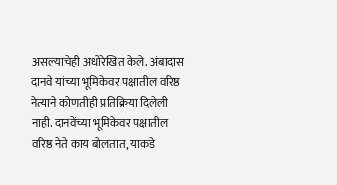असल्याचेही अधोरेखित केले. अंबादास दानवे यांच्या भूमिकेवर पक्षातील वरिष्ठ नेत्याने कोणतीही प्रतिक्रिया दिलेली नाही. दानवेंच्या भूमिकेवर पक्षातील वरिष्ठ नेते काय बोलतात, याकडे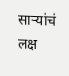साऱ्यांचं लक्ष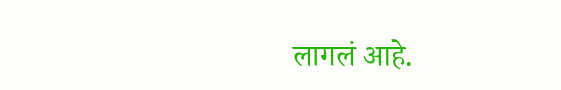लागलं आहे.